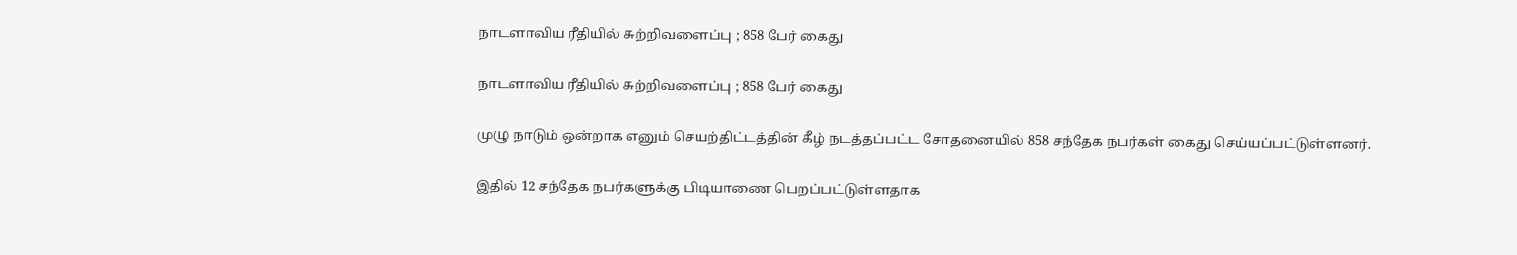நாடளாவிய ரீதியில் சுற்றிவளைப்பு ; 858 பேர் கைது

நாடளாவிய ரீதியில் சுற்றிவளைப்பு ; 858 பேர் கைது

முழு நாடும் ஒன்றாக எனும் செயற்திட்டத்தின் கீழ் நடத்தப்பட்ட சோதனையில் 858 சந்தேக நபர்கள் கைது செய்யப்பட்டுள்ளனர்.

இதில் 12 சந்தேக நபர்களுக்கு பிடியாணை பெறப்பட்டுள்ளதாக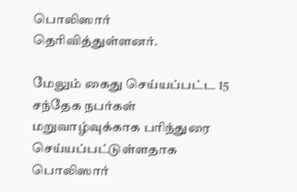பொலிஸார் தெரிவித்துள்ளனர்.

மேலும் கைது செய்யப்பட்ட 15 சந்தேக நபர்கள் மறுவாழ்வுக்காக பரிந்துரை செய்யப்பட்டுள்ளதாக பொலிஸார்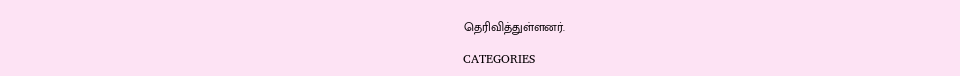தெரிவித்துள்ளனர்.

CATEGORIES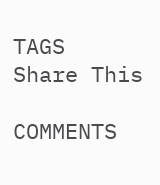TAGS
Share This

COMMENTS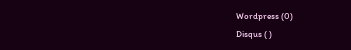Wordpress (0)
Disqus ( )